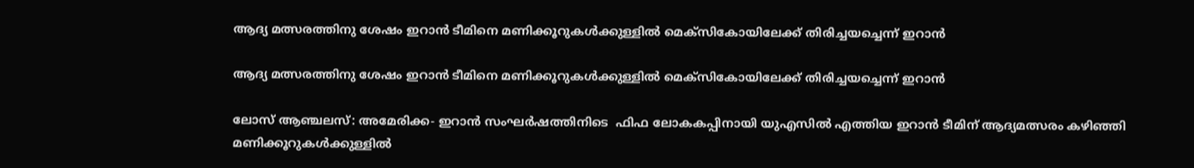ആദ്യ മത്സരത്തിനു ശേഷം ഇറാന്‍ ടീമിനെ മണിക്കൂറുകള്‍ക്കുള്ളില്‍ മെക്‌സികോയിലേക്ക് തിരിച്ചയച്ചെന്ന് ഇറാന്‍

ആദ്യ മത്സരത്തിനു ശേഷം ഇറാന്‍ ടീമിനെ മണിക്കൂറുകള്‍ക്കുള്ളില്‍ മെക്‌സികോയിലേക്ക് തിരിച്ചയച്ചെന്ന് ഇറാന്‍

ലോസ് ആഞ്ചലസ്: അമേരിക്ക- ഇറാന്‍ സംഘര്‍ഷത്തിനിടെ  ഫിഫ ലോകകപ്പിനായി യുഎസില്‍ എത്തിയ ഇറാന്‍ ടീമിന് ആദ്യമത്സരം കഴിഞ്ഞി മണിക്കൂറുകള്‍ക്കുള്ളില്‍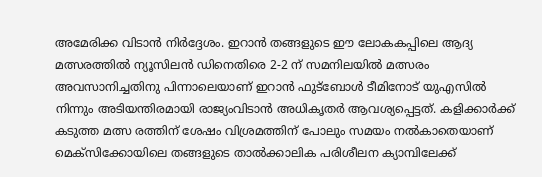അമേരിക്ക വിടാന്‍ നിര്‍ദ്ദേശം. ഇറാന്‍ തങ്ങളുടെ ഈ ലോകകപ്പിലെ ആദ്യ മത്സരത്തില്‍ ന്യൂസിലന്‍ ഡിനെതിരെ 2-2 ന് സമനിലയില്‍ മത്സരം അവസാനിച്ചതിനു പിന്നാലെയാണ് ഇറാന്‍ ഫുട്‌ബോള്‍ ടീമിനോട് യുഎസില്‍ നിന്നും അടിയന്തിരമായി രാജ്യംവിടാന്‍ അധികൃതര്‍ ആവശ്യപ്പെട്ടത്. കളിക്കാര്‍ക്ക് കടുത്ത മത്സ രത്തിന് ശേഷം വിശ്രമത്തിന് പോലും സമയം നല്‍കാതെയാണ് മെക്‌സിക്കോയിലെ തങ്ങളുടെ താല്‍ക്കാലിക പരിശീലന ക്യാമ്പിലേക്ക്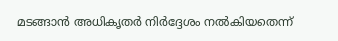മടങ്ങാന്‍ അധികൃതര്‍ നിര്‍ദ്ദേശം നല്‍കിയതെന്ന്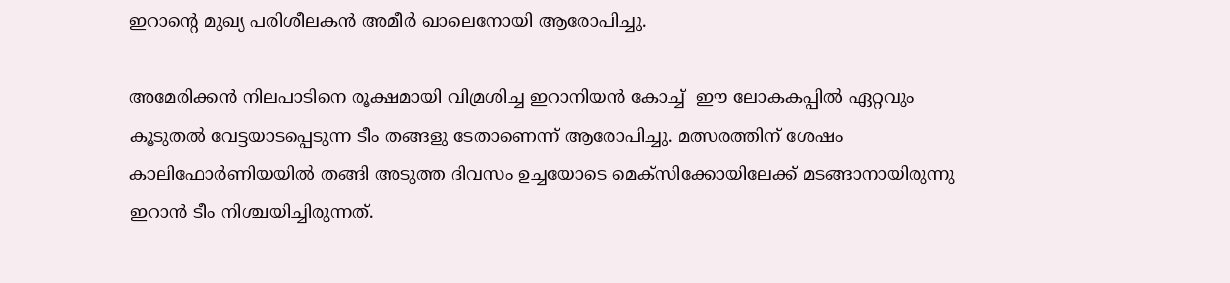ഇറാന്റെ മുഖ്യ പരിശീലകന്‍ അമീര്‍ ഖാലെനോയി ആരോപിച്ചു.

അമേരിക്കന്‍ നിലപാടിനെ രൂക്ഷമായി വിമ്രശിച്ച ഇറാനിയന്‍ കോച്ച്  ഈ ലോകകപ്പില്‍ ഏറ്റവും കൂടുതല്‍ വേട്ടയാടപ്പെടുന്ന ടീം തങ്ങളു ടേതാണെന്ന് ആരോപിച്ചു. മത്സരത്തിന് ശേഷം കാലിഫോര്‍ണിയയില്‍ തങ്ങി അടുത്ത ദിവസം ഉച്ചയോടെ മെക്‌സിക്കോയിലേക്ക് മടങ്ങാനായിരുന്നു ഇറാന്‍ ടീം നിശ്ചയിച്ചിരുന്നത്.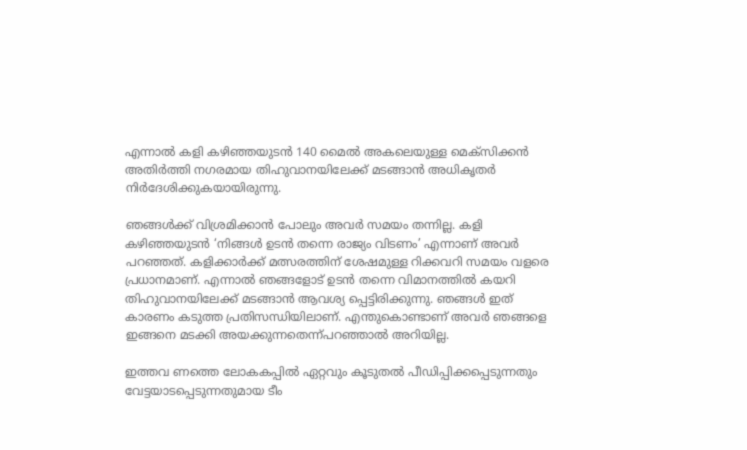എന്നാല്‍ കളി കഴിഞ്ഞയുടന്‍ 140 മൈല്‍ അകലെയുള്ള മെക്‌സിക്കന്‍ അതിര്‍ത്തി നഗരമായ തിഹുവാനയിലേക്ക് മടങ്ങാന്‍ അധികൃതര്‍ നിര്‍ദേശിക്കുകയായിരുന്നു.

ഞങ്ങള്‍ക്ക് വിശ്രമിക്കാന്‍ പോലും അവര്‍ സമയം തന്നില്ല. കളി കഴിഞ്ഞയുടന്‍ ‘നിങ്ങള്‍ ഉടന്‍ തന്നെ രാജ്യം വിടണം’ എന്നാണ് അവര്‍ പറഞ്ഞത്. കളിക്കാര്‍ക്ക് മത്സരത്തിന് ശേഷമുള്ള റിക്കവറി സമയം വളരെ പ്രധാനമാണ്. എന്നാല്‍ ഞങ്ങളോട് ഉടന്‍ തന്നെ വിമാനത്തില്‍ കയറി തിഹുവാനയിലേക്ക് മടങ്ങാന്‍ ആവശ്യ പ്പെട്ടിരിക്കുന്നു. ഞങ്ങള്‍ ഇത് കാരണം കടുത്ത പ്രതിസന്ധിയിലാണ്. എന്തുകൊണ്ടാണ് അവര്‍ ഞങ്ങളെ ഇങ്ങനെ മടക്കി അയക്കുന്നതെന്ന്പറഞ്ഞാല്‍ അറിയില്ല.

ഇത്തവ ണത്തെ ലോകകപ്പില്‍ ഏറ്റവും കൂടുതല്‍ പീഡിപ്പിക്കപ്പെടുന്നതും വേട്ടയാടപ്പെടുന്നതുമായ ടീം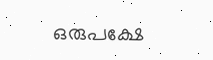ഒരുപക്ഷേ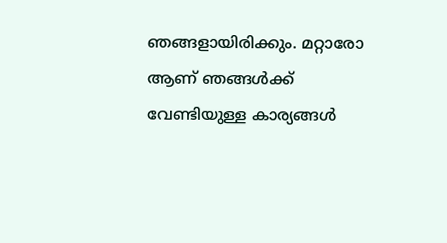ഞങ്ങളായിരിക്കും. മറ്റാരോ ആണ് ഞങ്ങള്‍ക്ക് വേണ്ടിയുള്ള കാര്യങ്ങള്‍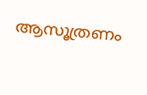ആസൂത്രണം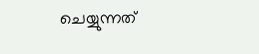ചെയ്യുന്നത്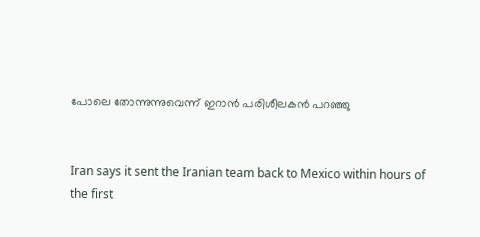പോലെ തോന്നുന്നുവെന്ന് ഇറാന്‍ പരിശീലകന്‍ പറഞ്ഞു


Iran says it sent the Iranian team back to Mexico within hours of the first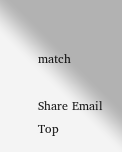match

Share Email
Top